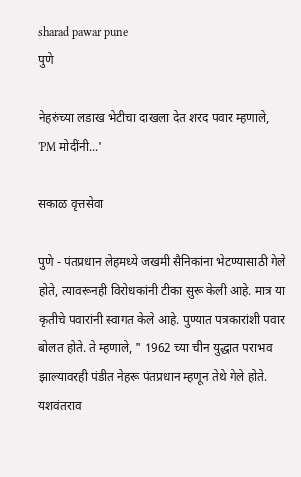sharad pawar pune
पुणे

नेहरुंच्या लडाख भेटीचा दाखला देत शरद पवार म्हणाले, 'PM मोदींनी...'

सकाळ वृत्तसेवा

पुणे - पंतप्रधान लेहमध्ये जखमी सैनिकांना भेटण्यासाठी गेले होते, त्यावरूनही विरोधकांनी टीका सुरू केली आहे. मात्र या कृतीचे पवारांनी स्वागत केले आहे. पुण्यात पत्रकारांशी पवार बोलत होते. ते म्हणाले, " 1962 च्या चीन युद्धात पराभव झाल्यावरही पंडीत नेहरू पंतप्रधान म्हणून तेथे गेले होते. यशवंतराव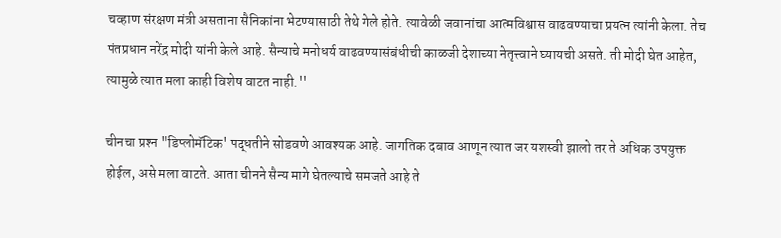चव्हाण संरक्षण मंत्री असताना सैनिकांना भेटण्यासाठी तेथे गेले होते. त्यावेळी जवानांचा आत्मविश्वास वाढवण्याचा प्रयत्न त्यांनी केला. तेच पंतप्रधान नरेंद्र मोदी यांनी केले आहे. सैन्याचे मनोधर्य वाढवण्यासंबंधीची काळजी देशाच्या नेतृत्त्वाने घ्यायची असते. ती मोदी घेत आहेत, त्यामुळे त्यात मला काही विशेष वाटत नाही.''

चीनचा प्रश्‍न "डिप्लोमॅटिक' पद्धतीने सोडवणे आवश्‍यक आहे. जागतिक दबाव आणून त्यात जर यशस्वी झालो तर ते अधिक उपयुक्त होईल, असे मला वाटते. आता चीनने सैन्य मागे घेतल्याचे समजते आहे ते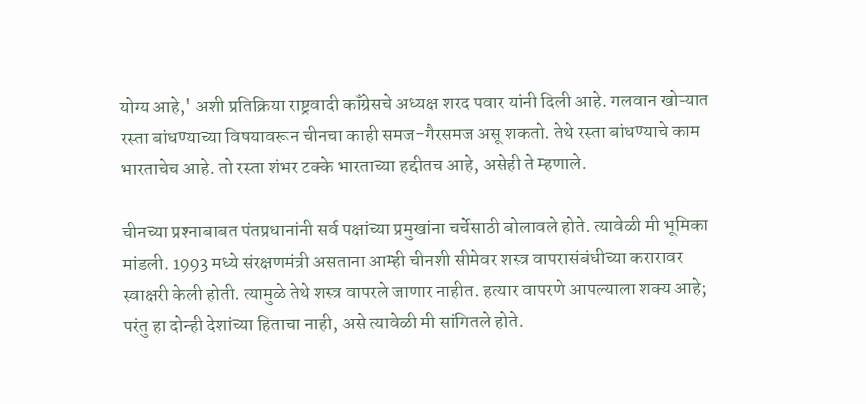योग्य आहे,' अशी प्रतिक्रिया राष्ट्रवादी कॉंग्रेसचे अध्यक्ष शरद पवार यांनी दिली आहे. गलवान खोऱ्यात रस्ता बांधण्याच्या विषयावरून चीनचा काही समज-गैरसमज असू शकतो. तेथे रस्ता बांधण्याचे काम भारताचेच आहे. तो रस्ता शंभर टक्के भारताच्या हद्दीतच आहे, असेही ते म्हणाले.

चीनच्या प्रश्‍नाबाबत पंतप्रधानांनी सर्व पक्षांच्या प्रमुखांना चर्चेसाठी बोलावले होते. त्यावेळी मी भूमिका मांडली. 1993 मध्ये संरक्षणमंत्री असताना आम्ही चीनशी सीमेवर शस्त्र वापरासंबंधीच्या करारावर स्वाक्षरी केली होती. त्यामुळे तेथे शस्त्र वापरले जाणार नाहीत. हत्यार वापरणे आपल्याला शक्‍य आहे; परंतु हा दोन्ही देशांच्या हिताचा नाही, असे त्यावेळी मी सांगितले होते.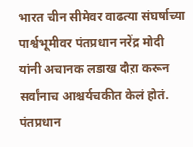भारत चीन सीमेवर वाढत्या संघर्षाच्या पार्श्वभूमीवर पंतप्रधान नरेंद्र मोदी यांनी अचानक लडाख दौऱा करून सर्वांनाच आश्चर्यचकीत केलं होतं. पंतप्रधान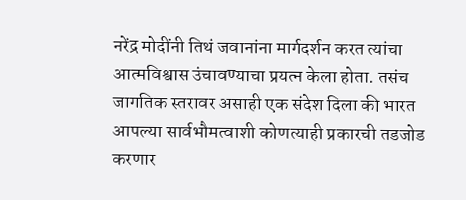नरेंद्र मोदींनी तिथं जवानांना मार्गदर्शन करत त्यांचा आत्मविश्वास उंचावण्याचा प्रयत्न केला होता. तसंच जागतिक स्तरावर असाही एक संदेश दिला की भारत आपल्या सार्वभौमत्वाशी कोणत्याही प्रकारची तडजोड करणार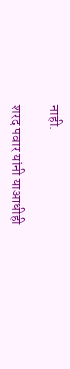नाही.

शरद पवार यांनी याआधीही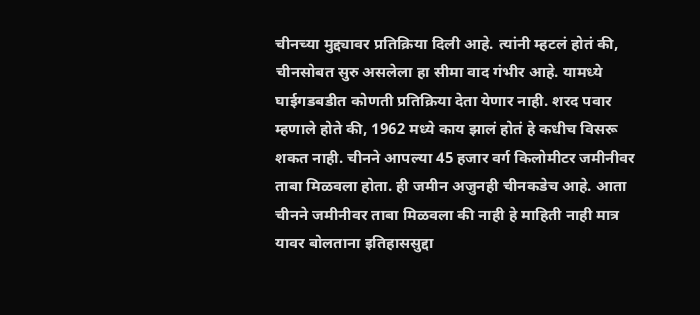चीनच्या मुद्द्यावर प्रतिक्रिया दिली आहे. त्यांनी म्हटलं होतं की, चीनसोबत सुरु असलेला हा सीमा वाद गंभीर आहे. यामध्ये घाईगडबडीत कोणती प्रतिक्रिया देता येणार नाही. शरद पवार म्हणाले होते की, 1962 मध्ये काय झालं होतं हे कधीच विसरू शकत नाही. चीनने आपल्या 45 हजार वर्ग किलोमीटर जमीनीवर ताबा मिळवला होता. ही जमीन अजुनही चीनकडेच आहे. आता चीनने जमीनीवर ताबा मिळवला की नाही हे माहिती नाही मात्र यावर बोलताना इतिहाससुद्दा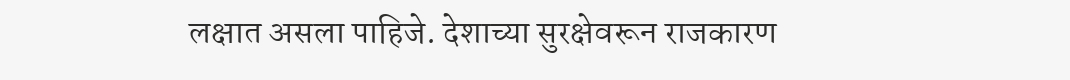लक्षात असला पाहिजे. देशाच्या सुरक्षेवरून राजकारण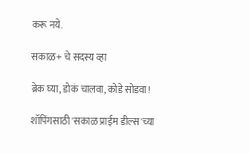करू नये.

सकाळ+ चे सदस्य व्हा

ब्रेक घ्या, डोकं चालवा, कोडे सोडवा!

शॉपिंगसाठी 'सकाळ प्राईम डील्स'च्या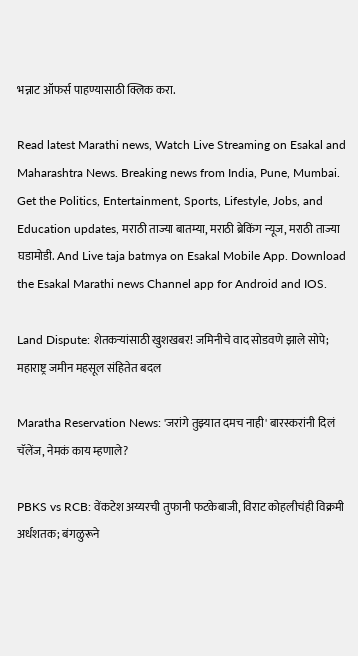भन्नाट ऑफर्स पाहण्यासाठी क्लिक करा.

Read latest Marathi news, Watch Live Streaming on Esakal and Maharashtra News. Breaking news from India, Pune, Mumbai. Get the Politics, Entertainment, Sports, Lifestyle, Jobs, and Education updates, मराठी ताज्या बातम्या, मराठी ब्रेकिंग न्यूज, मराठी ताज्या घडामोडी. And Live taja batmya on Esakal Mobile App. Download the Esakal Marathi news Channel app for Android and IOS.

Land Dispute: शेतकऱ्यांसाठी खुशखबर! जमिनीचे वाद सोडवणे झाले सोपे; महाराष्ट्र जमीन महसूल संहितेत बदल

Maratha Reservation News: 'जरांगे तुझ्यात दमच नाही' बारस्करांनी दिलं चॅलेंज, नेमकं काय म्हणाले?

PBKS vs RCB: वेंकटेश अय्यरची तुफानी फटकेबाजी, विराट कोहलीचंही विक्रमी अर्धशतक; बंगळुरूने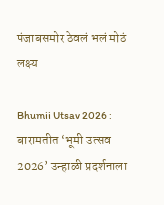पंजाबसमोर ठेवलं भलं मोठं लक्ष्य

Bhumii Utsav 2026 : बारामतीत ‘भूमी उत्सव 2026’ उन्हाळी प्रदर्शनाला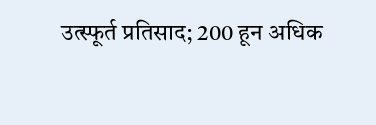उत्स्फूर्त प्रतिसाद; 200 हून अधिक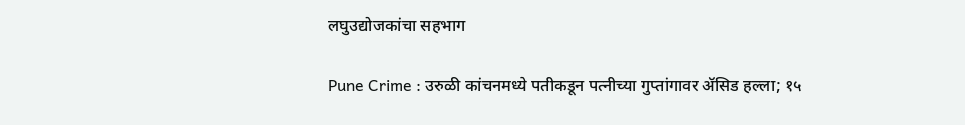लघुउद्योजकांचा सहभाग

Pune Crime : उरुळी कांचनमध्ये पतीकडून पत्नीच्या गुप्तांगावर ॲसिड हल्ला; १५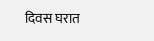दिवस घरात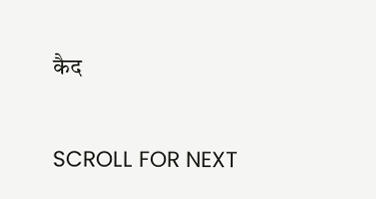कैद

SCROLL FOR NEXT